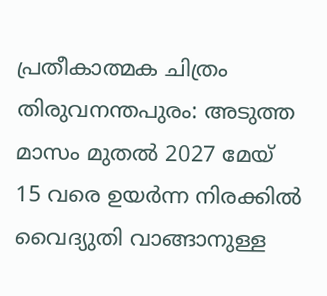പ്രതീകാത്മക ചിത്രം
തിരുവനന്തപുരം: അടുത്ത മാസം മുതൽ 2027 മേയ് 15 വരെ ഉയർന്ന നിരക്കിൽ വൈദ്യുതി വാങ്ങാനുള്ള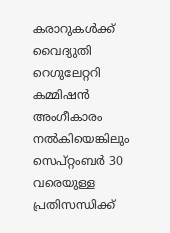കരാറുകൾക്ക് വൈദ്യുതി റെഗുലേറ്ററി കമ്മിഷൻ അംഗീകാരം നൽകിയെങ്കിലും സെപ്റ്റംബർ 30 വരെയുള്ള പ്രതിസന്ധിക്ക്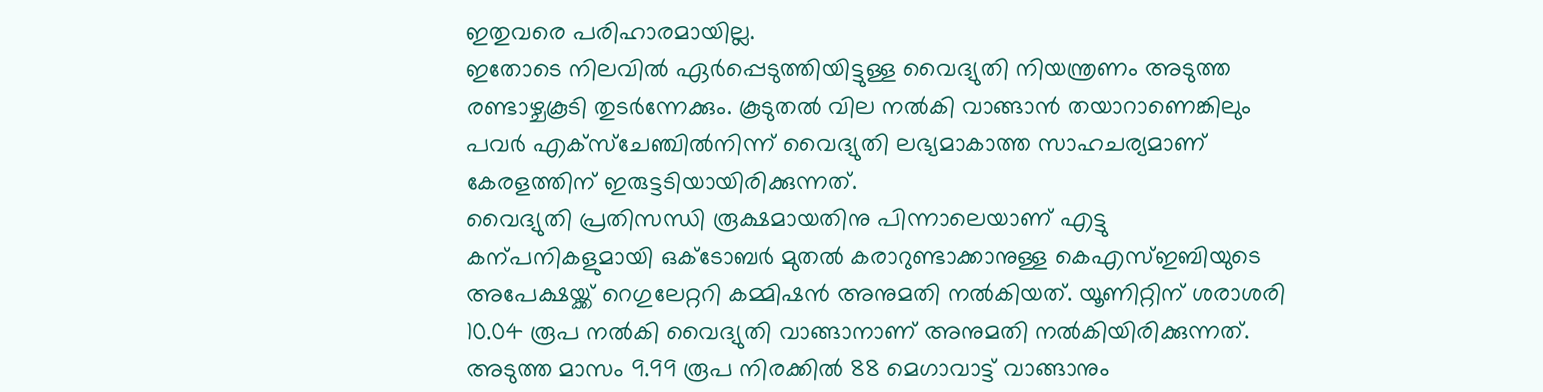ഇതുവരെ പരിഹാരമായില്ല.
ഇതോടെ നിലവിൽ ഏർപ്പെടുത്തിയിട്ടുള്ള വൈദ്യുതി നിയന്ത്രണം അടുത്ത രണ്ടാഴ്ചകൂടി തുടർന്നേക്കും. കൂടുതൽ വില നൽകി വാങ്ങാൻ തയാറാണെങ്കിലും പവർ എക്സ്ചേഞ്ചിൽനിന്ന് വൈദ്യുതി ലഭ്യമാകാത്ത സാഹചര്യമാണ് കേരളത്തിന് ഇരുട്ടടിയായിരിക്കുന്നത്.
വൈദ്യുതി പ്രതിസന്ധി രൂക്ഷമായതിനു പിന്നാലെയാണ് എട്ടു കന്പനികളുമായി ഒക്ടോബർ മുതൽ കരാറുണ്ടാക്കാനുള്ള കെഎസ്ഇബിയുടെ അപേക്ഷയ്ക്ക് റെഗുലേറ്ററി കമ്മിഷൻ അനുമതി നൽകിയത്. യൂണിറ്റിന് ശരാശരി 10.04 രൂപ നൽകി വൈദ്യുതി വാങ്ങാനാണ് അനുമതി നൽകിയിരിക്കുന്നത്.
അടുത്ത മാസം 9.99 രൂപ നിരക്കിൽ 88 മെഗാവാട്ട് വാങ്ങാനും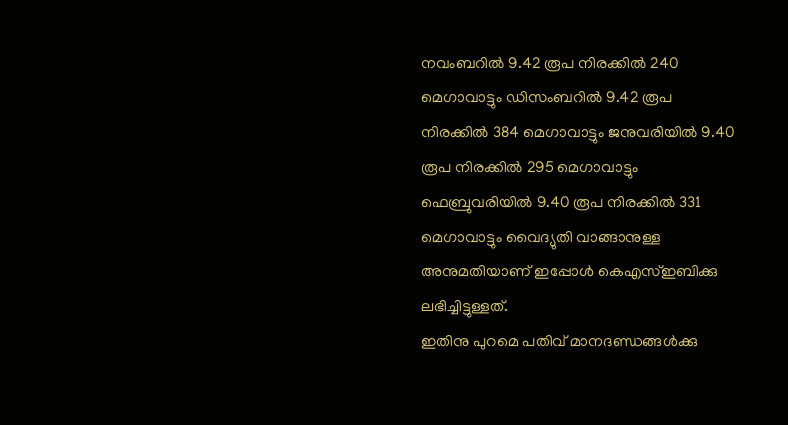നവംബറിൽ 9.42 രൂപ നിരക്കിൽ 240 മെഗാവാട്ടും ഡിസംബറിൽ 9.42 രൂപ നിരക്കിൽ 384 മെഗാവാട്ടും ജനുവരിയിൽ 9.40 രൂപ നിരക്കിൽ 295 മെഗാവാട്ടും ഫെബ്രുവരിയിൽ 9.40 രൂപ നിരക്കിൽ 331 മെഗാവാട്ടും വൈദ്യുതി വാങ്ങാനുള്ള അനുമതിയാണ് ഇപ്പോൾ കെഎസ്ഇബിക്കു ലഭിച്ചിട്ടുള്ളത്.
ഇതിനു പുറമെ പതിവ് മാനദണ്ഡങ്ങൾക്കു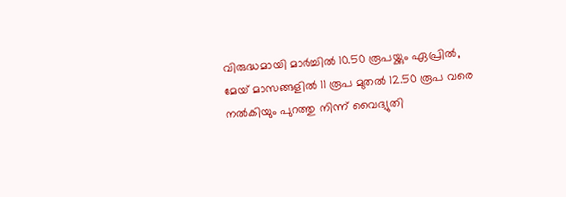വിരുദ്ധമായി മാർച്ചിൽ 10.50 രൂപയ്ക്കും ഏപ്രിൽ, മേയ് മാസങ്ങളിൽ 11 രൂപ മുതൽ 12.50 രൂപ വരെ നൽകിയും പുറത്തു നിന്ന് വൈദ്യുതി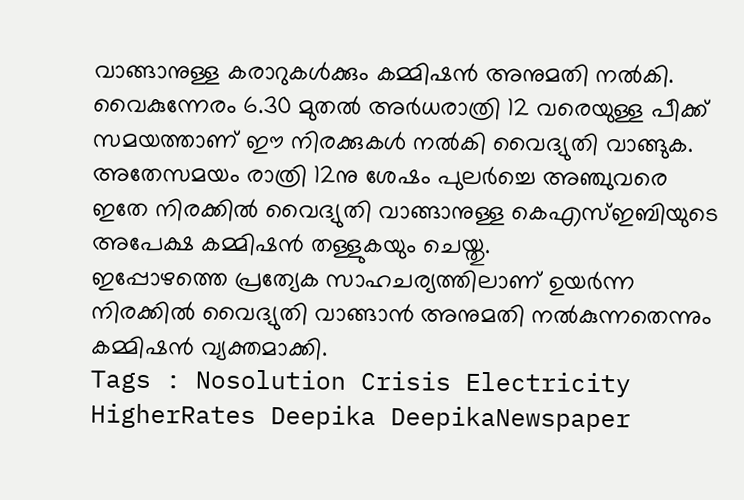വാങ്ങാനുള്ള കരാറുകൾക്കും കമ്മിഷൻ അനുമതി നൽകി. വൈകുന്നേരം 6.30 മുതൽ അർധരാത്രി 12 വരെയുള്ള പീക്ക് സമയത്താണ് ഈ നിരക്കുകൾ നൽകി വൈദ്യുതി വാങ്ങുക.
അതേസമയം രാത്രി 12നു ശേഷം പുലർച്ചെ അഞ്ചുവരെ ഇതേ നിരക്കിൽ വൈദ്യുതി വാങ്ങാനുള്ള കെഎസ്ഇബിയുടെ അപേക്ഷ കമ്മിഷൻ തള്ളുകയും ചെയ്തു.
ഇപ്പോഴത്തെ പ്രത്യേക സാഹചര്യത്തിലാണ് ഉയർന്ന നിരക്കിൽ വൈദ്യുതി വാങ്ങാൻ അനുമതി നൽകുന്നതെന്നും കമ്മിഷൻ വ്യക്തമാക്കി.
Tags : Nosolution Crisis Electricity HigherRates Deepika DeepikaNewspaper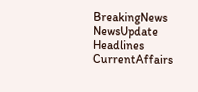BreakingNews NewsUpdate Headlines CurrentAffairs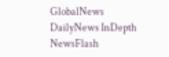GlobalNews DailyNews InDepth NewsFlash